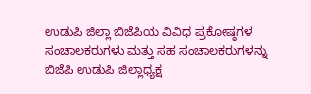ಉಡುಪಿ ಜಿಲ್ಲಾ ಬಿಜೆಪಿಯ ವಿವಿಧ ಪ್ರಕೋಷ್ಠಗಳ ಸಂಚಾಲಕರುಗಳು ಮತ್ತು ಸಹ ಸಂಚಾಲಕರುಗಳನ್ನು ಬಿಜೆಪಿ ಉಡುಪಿ ಜಿಲ್ಲಾಧ್ಯಕ್ಷ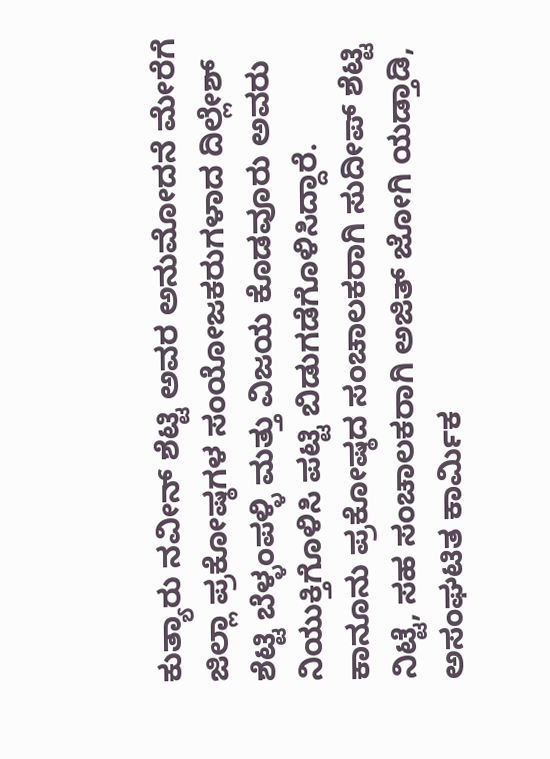ಕುತ್ಯಾರು ನವೀನ್ ಶೆಟ್ಟಿ ಅವರ ಅನುಮೋದನೆ ಮೇರೆಗೆ ಜಿಲ್ಲಾ ಪ್ರಕೋಷ್ಠಗಳ ಸಂಯೋಜಕರುಗಳಾದ ದಿಲ್ಲೇಶ್ ಶೆಟ್ಟಿ ಬೆಳ್ಳಂಪಳ್ಳಿ ಮತ್ತು ವಿಜಯ ಕೊಡವೂರು ಅವರು ನಿಯುಕ್ತಿಗೊಳಿಸಿ ಪಟ್ಟಿ ಬಿಡುಗಡೆಗೊಳಿಸಿದ್ದಾರೆ.
ಕಾನೂನು ಪ್ರಕೋಷ್ಠದ ಸಂಚಾಲಕರಾಗಿ ಸುದೀಪ್ ಶೆಟ್ಟಿ ನಿಟ್ಟೆ, ಸಹ ಸಂಚಾಲಕರಾಗಿ ಅಜಿತ್ ಜೋಗಿ ಯಡ್ತಾಡಿ, ಅಸಂಘಟಿತ ಕಾರ್ಮಿಕ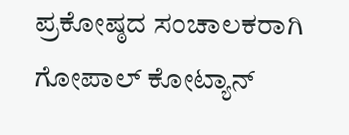ಪ್ರಕೋಷ್ಠದ ಸಂಚಾಲಕರಾಗಿ ಗೋಪಾಲ್ ಕೋಟ್ಯಾನ್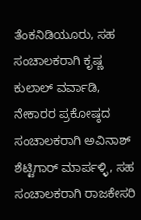ತೆಂಕನಿಡಿಯೂರು, ಸಹ ಸಂಚಾಲಕರಾಗಿ ಕೃಷ್ಣ ಕುಲಾಲ್ ವರ್ವಾಡಿ, ನೇಕಾರರ ಪ್ರಕೋಷ್ಠದ ಸಂಚಾಲಕರಾಗಿ ಅವಿನಾಶ್ ಶೆಟ್ಟಿಗಾರ್ ಮಾರ್ಪಳ್ಳಿ, ಸಹ ಸಂಚಾಲಕರಾಗಿ ರಾಜಕೇಸರಿ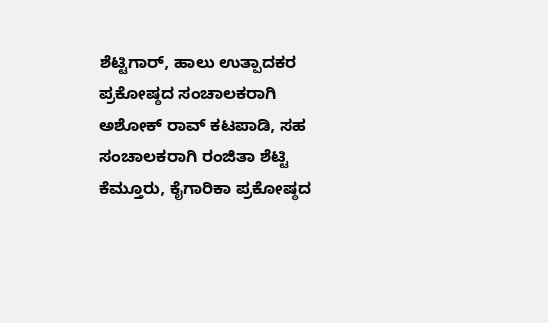ಶೆಟ್ಟಿಗಾರ್, ಹಾಲು ಉತ್ಪಾದಕರ ಪ್ರಕೋಷ್ಠದ ಸಂಚಾಲಕರಾಗಿ ಅಶೋಕ್ ರಾವ್ ಕಟಪಾಡಿ, ಸಹ ಸಂಚಾಲಕರಾಗಿ ರಂಜಿತಾ ಶೆಟ್ಟಿ ಕೆಮ್ತೂರು, ಕೈಗಾರಿಕಾ ಪ್ರಕೋಷ್ಠದ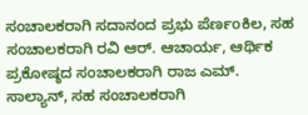ಸಂಚಾಲಕರಾಗಿ ಸದಾನಂದ ಪ್ರಭು ಪೆರ್ಣoಕಿಲ, ಸಹ ಸಂಚಾಲಕರಾಗಿ ರವಿ ಆರ್. ಆಚಾರ್ಯ, ಆರ್ಥಿಕ ಪ್ರಕೋಷ್ಠದ ಸಂಚಾಲಕರಾಗಿ ರಾಜ ಎಮ್. ಸಾಲ್ಯಾನ್, ಸಹ ಸಂಚಾಲಕರಾಗಿ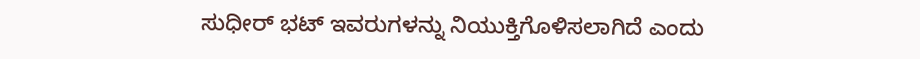ಸುಧೀರ್ ಭಟ್ ಇವರುಗಳನ್ನು ನಿಯುಕ್ತಿಗೊಳಿಸಲಾಗಿದೆ ಎಂದು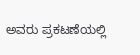ಅವರು ಪ್ರಕಟಣೆಯಲ್ಲಿ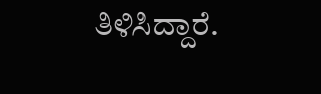ತಿಳಿಸಿದ್ದಾರೆ.